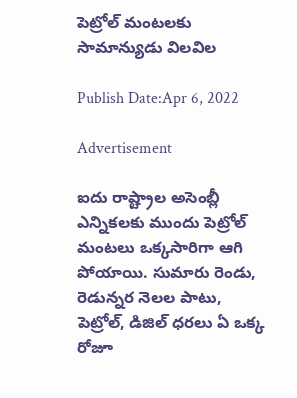పెట్రోల్ మంటలకు సామాన్యుడు విలవిల

Publish Date:Apr 6, 2022

Advertisement

ఐదు రాష్ట్రాల అసెంబ్లీ ఎన్నికలకు ముందు పెట్రోల్ మంటలు ఒక్కసారిగా ఆగి పోయాయి. సుమారు రెండు, రెడున్నర నెలల పాటు, పెట్రోల్, డిజిల్ ధరలు ఏ ఒక్క రోజూ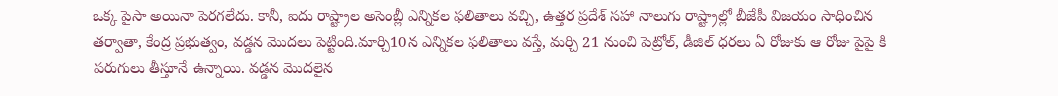ఒక్క పైసా అయినా పెరగలేదు. కానీ, ఐదు రాష్ట్రాల అసెంబ్లీ ఎన్నికల ఫలితాలు వచ్చి, ఉత్తర ప్రదేశ్ సహా నాలుగు రాష్ట్రాల్లో బీజేపీ విజయం సాధించిన తర్వాతా, కేంద్ర ప్రభుత్వం, వడ్డన మొదలు పెట్టింది.మార్చి10న ఎన్నికల ఫలితాలు వస్తే, మర్చి 21 నుంచి పెట్రోల్, డీజిల్ ధరలు ఏ రోజుకు ఆ రోజు పైపై కి పరుగులు తీస్తూనే ఉన్నాయి. వడ్డన మొదలైన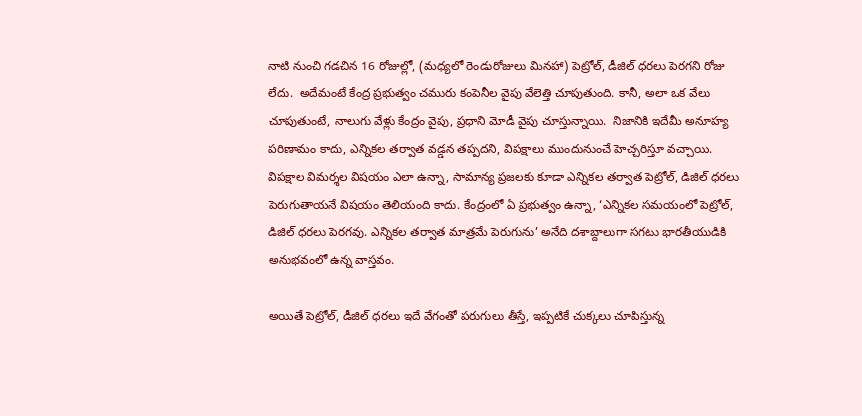నాటి నుంచి గడచిన 16 రోజుల్లో, (మధ్యలో రెండురోజులు మినహా) పెట్రోల్, డీజిల్ ధరలు పెరగని రోజు లేదు.  అదేమంటే కేంద్ర ప్రభుత్వం చమురు కంపెనీల వైపు వేలెత్తి చూపుతుంది. కానీ, అలా ఒక వేలు చూపుతుంటే, నాలుగు వేళ్లు కేంద్రం వైపు, ప్రధాని మోడీ వైపు చూస్తున్నాయి.  నిజానికి ఇదేమీ అనూహ్య పరిణామం కాదు, ఎన్నికల తర్వాత వడ్డన తప్పదని, విపక్షాలు ముందునుంచే హెచ్చరిస్తూ వచ్చాయి. విపక్షాల విమర్శల విషయం ఎలా ఉన్నా, సామాన్య ప్రజలకు కూడా ఎన్నికల తర్వాత పెట్రోల్, డిజిల్ ధరలు పెరుగుతాయనే విషయం తెలియంది కాదు. కేంద్రంలో ఏ ప్రభుత్వం ఉన్నా, ‘ఎన్నికల సమయంలో పెట్రోల్, డిజిల్ ధరలు పెరగవు. ఎన్నికల తర్వాత మాత్రమే పెరుగును’ అనేది దశాబ్దాలుగా సగటు భారతీయుడికి అనుభవంలో ఉన్న వాస్తవం.

అయితే పెట్రోల్, డీజిల్ ధరలు ఇదే వేగంతో పరుగులు తీస్తే, ఇప్పటికే చుక్కలు చూపిస్తున్న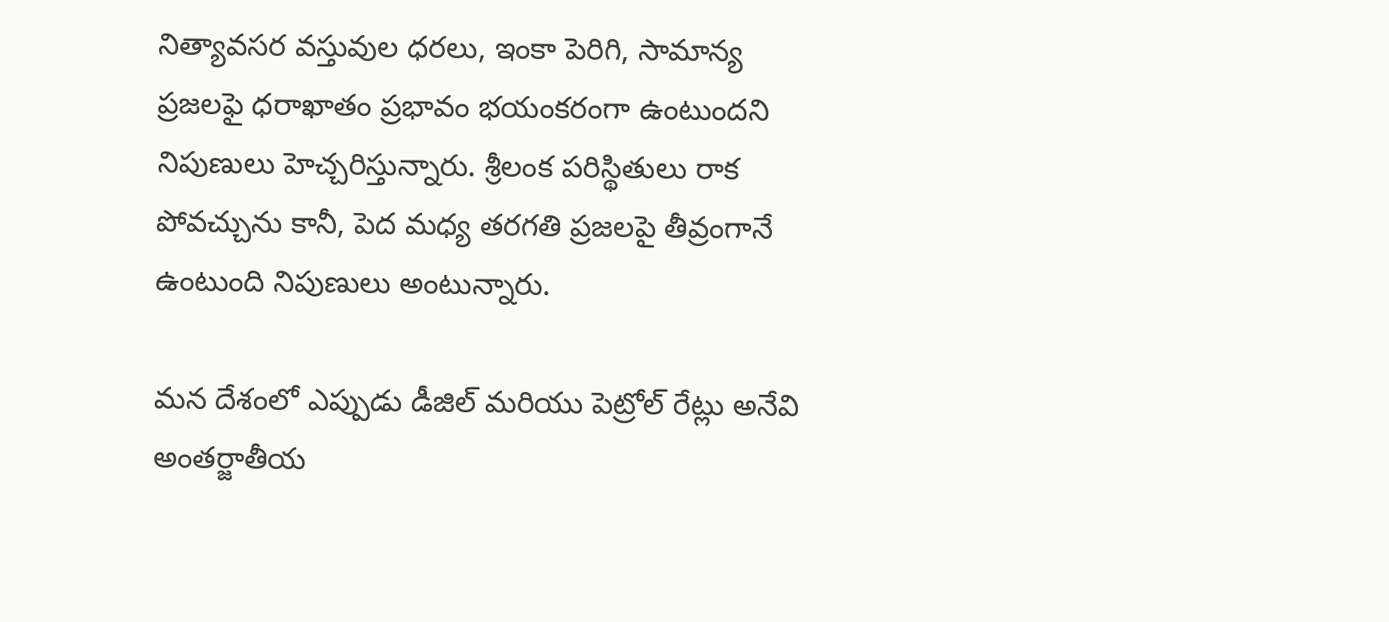నిత్యావసర వస్తువుల ధరలు, ఇంకా పెరిగి, సామాన్య ప్రజలఫై ధరాఖాతం ప్రభావం భయంకరంగా ఉంటుందని నిపుణులు హెచ్చరిస్తున్నారు. శ్రీలంక పరిస్థితులు రాక పోవచ్చును కానీ, పెద మధ్య తరగతి ప్రజలపై తీవ్రంగానే ఉంటుంది నిపుణులు అంటున్నారు.

మన దేశంలో ఎప్పుడు డీజిల్ మరియు పెట్రోల్ రేట్లు అనేవి అంతర్జాతీయ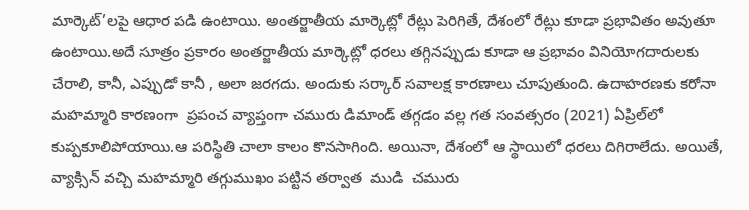మార్కెట్’లపై ఆధార పడి ఉంటాయి. అంతర్జాతీయ మార్కెట్లో రేట్లు పెరిగితే, దేశంలో రేట్లు కూడా ప్రభావితం అవుతూ ఉంటాయి.అదే సూత్రం ప్రకారం అంతర్జాతీయ మార్కెట్లో ధరలు తగ్గినప్పుడు కూడా ఆ ప్రభావం వినియోగదారులకు చేరాలి, కానీ, ఎప్పుడో కానీ , అలా జరగదు. అందుకు సర్కార్ సవాలక్ష కారణాలు చూపుతుంది. ఉదాహరణకు కరోనా మహమ్మారి కారణంగా  ప్రపంచ వ్యాప్తంగా చమురు డిమాండ్ తగ్గడం వల్ల గత సంవత్సరం (2021) ఏప్రిల్‌లో కుప్పకూలిపోయాయి.ఆ పరిస్థితి చాలా కాలం కొనసాగింది. అయినా, దేశంలో ఆ స్థాయిలో ధరలు దిగిరాలేదు. అయితే, వ్యాక్సిన్ వచ్చి మహమ్మారి తగ్గుముఖం పట్టిన తర్వాత  ముడి  చమురు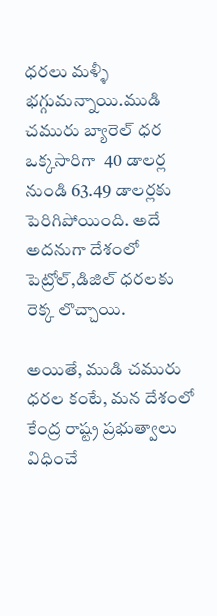ధరలు మళ్ళీ భగ్గుమన్నాయి.ముడి చమురు బ్యారెల్ ధర  ఒక్కసారిగా  40 డాలర్ల నుండి 63.49 డాలర్లకు పెరిగిపోయింది. అదే అదనుగా దేశంలో పెట్రోల్,డిజిల్ ధరలకు రెక్క లొచ్చాయి.

అయితే, ముడి చమురు ధరల కంటే, మన దేశంలో కేంద్ర రాష్ట్ర ప్రభుత్వాలు విధించే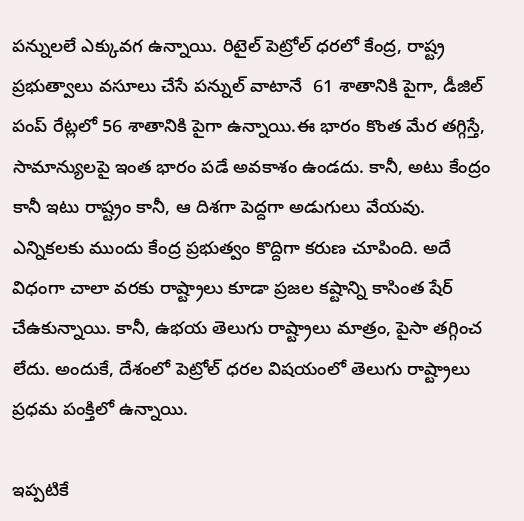పన్నులలే ఎక్కువగ ఉన్నాయి. రిటైల్ పెట్రోల్ ధరలో కేంద్ర, రాష్ట్ర ప్రభుత్వాలు వసూలు చేసే పన్నుల్ వాటానే  61 శాతానికి పైగా, డీజిల్ పంప్ రేట్లలో 56 శాతానికి పైగా ఉన్నాయి.ఈ భారం కొంత మేర తగ్గిస్తే, సామాన్యులపై ఇంత భారం పడే అవకాశం ఉండదు. కానీ, అటు కేంద్రం కానీ ఇటు రాష్ట్రం కానీ, ఆ దిశగా పెద్దగా అడుగులు వేయవు. ఎన్నికలకు ముందు కేంద్ర ప్రభుత్వం కొద్దిగా కరుణ చూపింది. అదే విధంగా చాలా వరకు రాష్ట్రాలు కూడా ప్రజల కష్టాన్ని కాసింత షేర్ చేఉకున్నాయి. కానీ, ఉభయ తెలుగు రాష్ట్రాలు మాత్రం, పైసా తగ్గించ లేదు. అందుకే, దేశంలో పెట్రోల్ ధరల విషయంలో తెలుగు రాష్ట్రాలు ప్రధమ పంక్తిలో ఉన్నాయి.

ఇప్పటికే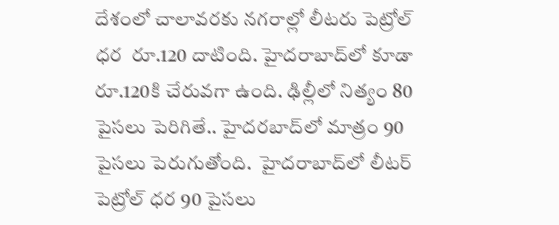దేశంలో చాలావరకు నగరాల్లో లీటరు పెట్రోల్ ధర  రూ.120 దాటింది. హైదరాబాద్‌లో కూడా రూ.120కి చేరువగా ఉంది. ఢిల్లీలో నిత్యం 80 పైసలు పెరిగితే.. హైదరబాద్‌లో మాత్రం 90 పైసలు పెరుగుతోంది.  హైదరాబాద్‌లో లీటర్ పెట్రోల్ ధర 90 పైసలు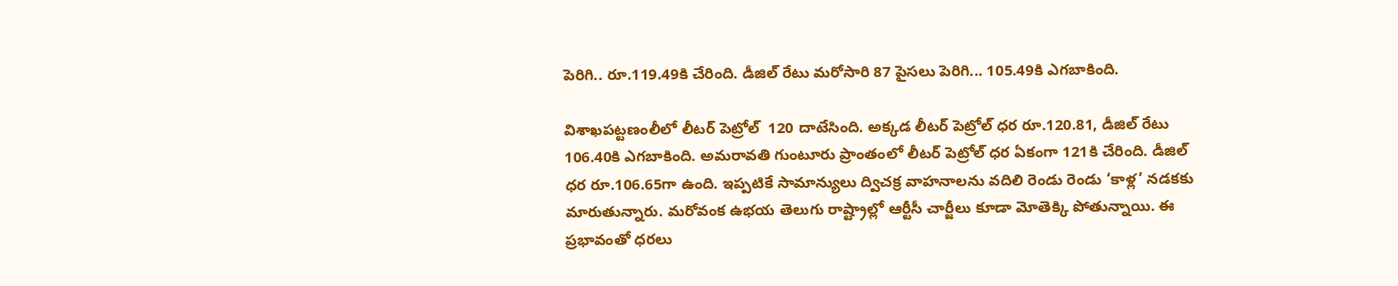పెరిగి.. రూ.119.49కి చేరింది. డీజిల్ రేటు మరోసారి 87 పైసలు పెరిగి... 105.49కి ఎగబాకింది.

విశాఖపట్టణంలీలో లీటర్ పెట్రోల్  120 దాటేసింది. అక్కడ లీటర్ పెట్రోల్ ధర రూ.120.81, డీజిల్ రేటు 106.40కి ఎగబాకింది. అమరావతి గుంటూరు ప్రాంతంలో లీటర్ పెట్రోల్ ధర ఏకంగా 121కి చేరింది. డీజిల్ ధర రూ.106.65గా ఉంది. ఇప్పటికే సామాన్యులు ద్విచక్ర వాహనాలను వదిలి రెండు రెండు ‘కాళ్ల’ నడకకు మారుతున్నారు. మరోవంక ఉభయ తెలుగు రాష్ట్రాల్లో ఆర్టీసీ చార్జీలు కూడా మోతెక్కి పోతున్నాయి. ఈ ప్రభావంతో ధరలు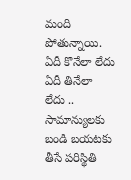మంది పోతున్నాయి. ఏదీ కొనేలా లేదు ఏదీ తినేలా లేదు .. సామాన్యులకు  బండి బయటకు తీసే పరిస్థితి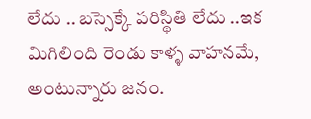లేదు .. బస్సెక్కే పరిస్థితి లేదు ..ఇక మిగిలింది రెండు కాళ్ళ వాహనమే, అంటున్నారు జనం.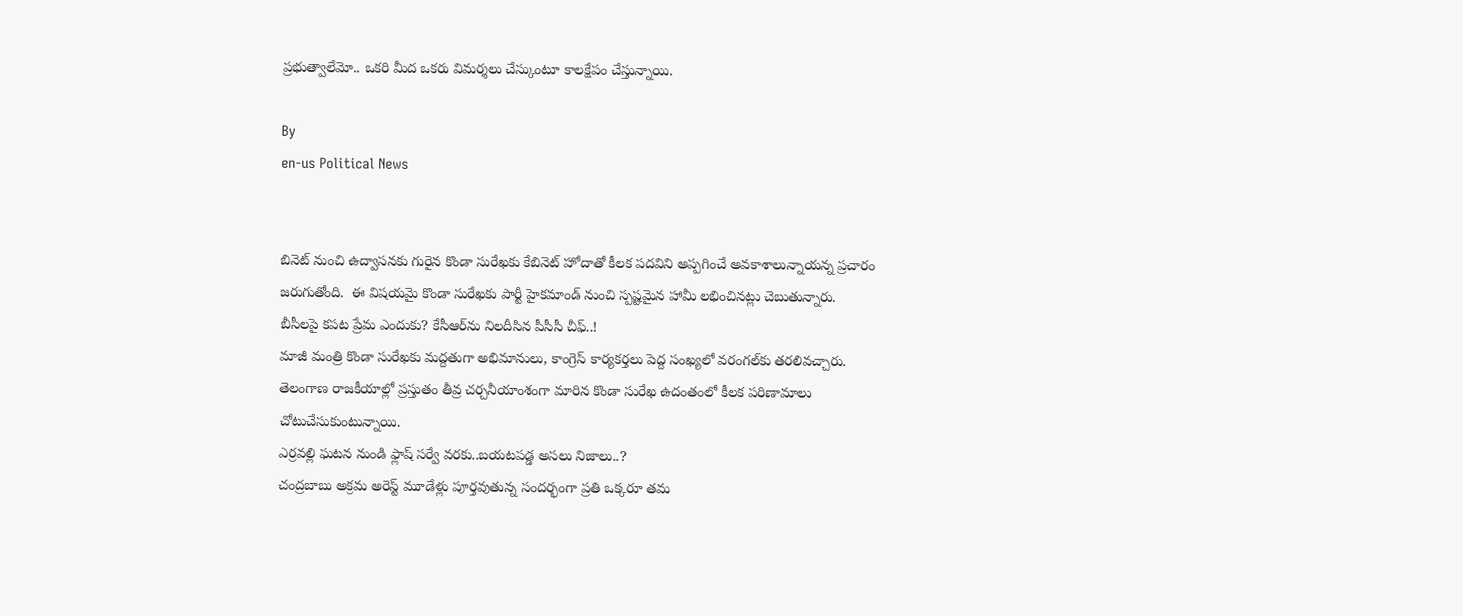ప్రభుత్వాలేమో.. ఒకరి మీద ఒకరు విమర్శలు చేస్కుంటూ కాలక్షేపం చేస్తున్నాయి.

By
en-us Political News


బినెట్ నుంచి ఉద్వాసనకు గురైన కొండా సురేఖకు కేబినెట్ హోదాతో కీలక పదవిని అప్పగించే అవకాశాలున్నాయన్న ప్రచారం జరుగుతోంది.  ఈ విషయమై కొండా సురేఖకు పార్టీ హైకమాండ్ నుంచి స్పష్టమైన హామీ లభించినట్లు చెబుతున్నారు.
బీసీలపై కపట ప్రేమ ఎందుకు? కేసీఆర్‌ను నిలదీసిన పీసీసీ చీఫ్..!
మాజీ మంత్రి కొండా సురేఖకు మద్దతుగా అభిమానులు, కాంగ్రెస్ కార్యకర్తలు పెద్ద సంఖ్యలో వరంగల్‌కు తరలివచ్చారు.
తెలంగాణ రాజకీయాల్లో ప్రస్తుతం తీవ్ర చర్చనీయాంశంగా మారిన కొండా సురేఖ ఉదంతంలో కీలక పరిణామాలు చోటుచేసుకుంటున్నాయి.
ఎర్రవల్లి ఘటన నుండి ఫ్లాష్ సర్వే వరకు..బయటపడ్డ అసలు నిజాలు..?
చంద్రబాబు అక్రమ అరెస్ట్ మూడేళ్లు పూర్తవుతున్న సందర్భంగా ప్రతి ఒక్కరూ తమ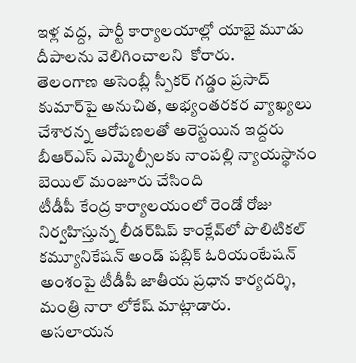ఇళ్ల వద్ద,  పార్టీ కార్యాలయాల్లో యాభై మూడు దీపాలను వెలిగించాలని  కోరారు.
తెలంగాణ అసెంబ్లీ స్పీకర్ గడ్డం ప్రసాద్ కుమార్‌పై అనుచిత, అభ్యంతరకర వ్యాఖ్యలు చేశారన్న ఆరోపణలతో అరెస్టయిన ఇద్దరు బీఆర్ఎస్ ఎమ్మెల్సీలకు నాంపల్లి న్యాయస్థానం బెయిల్ మంజూరు చేసింది
టీడీపీ కేంద్ర కార్యాలయంలో రెండో రోజు నిర్వహిస్తున్న లీడర్‌షిప్ కాంక్లేవ్‌లో పొలిటికల్ కమ్యూనికేషన్ అండ్ పబ్లిక్ ఓరియంటేషన్ అంశంపై టీడీపీ జాతీయ ప్రధాన కార్యదర్శి, మంత్రి నారా లోకేష్ మాట్లాడారు.
అసలాయన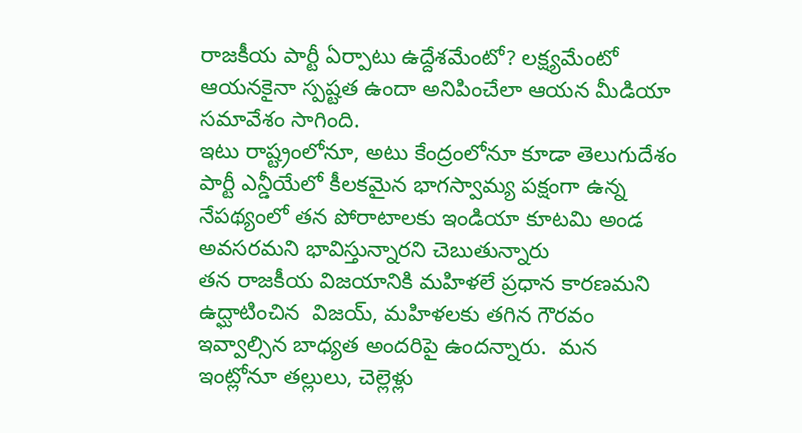రాజకీయ పార్టీ ఏర్పాటు ఉద్దేశమేంటో? లక్ష్యమేంటో ఆయనకైనా స్పష్టత ఉందా అనిపించేలా ఆయన మీడియా సమావేశం సాగింది.
ఇటు రాష్ట్రంలోనూ, అటు కేంద్రంలోనూ కూడా తెలుగుదేశం పార్టీ ఎన్డీయేలో కీలకమైన భాగస్వామ్య పక్షంగా ఉన్న నేపథ్యంలో తన పోరాటాలకు ఇండియా కూటమి అండ అవసరమని భావిస్తున్నారని చెబుతున్నారు
తన రాజకీయ విజయానికి మహిళలే ప్రధాన కారణమని ఉద్ఘాటించిన  విజయ్, మహిళలకు తగిన గౌరవం ఇవ్వాల్సిన బాధ్యత అందరిపై ఉందన్నారు.  మన ఇంట్లోనూ తల్లులు, చెల్లెళ్లు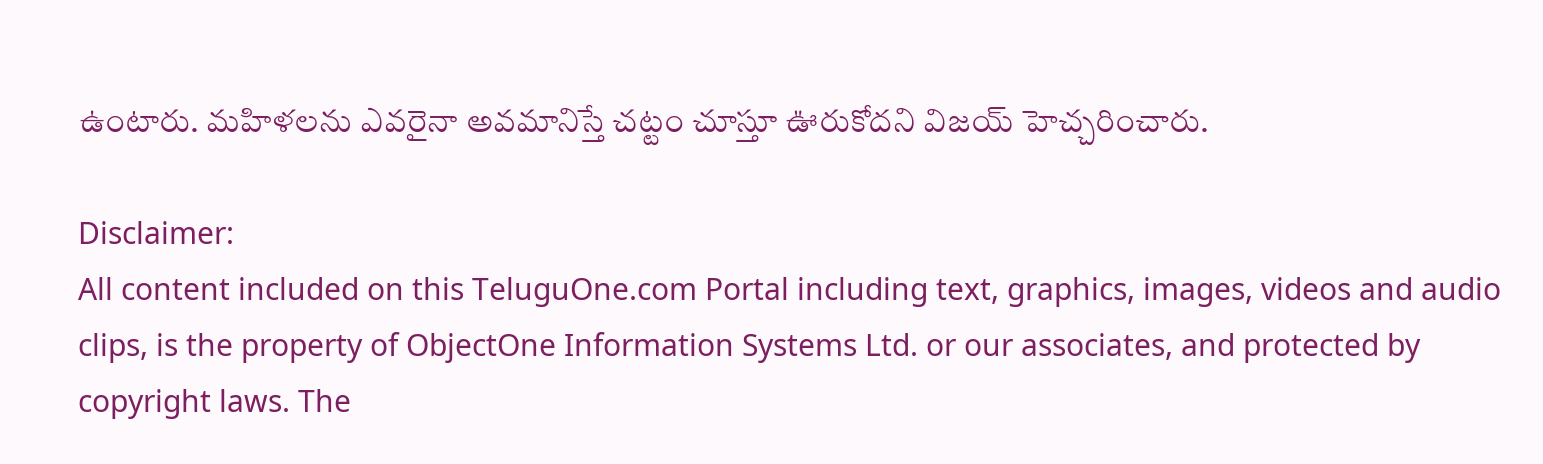ఉంటారు. మహిళలను ఎవరైనా అవమానిస్తే చట్టం చూస్తూ ఊరుకోదని విజయ్ హెచ్చరించారు.

Disclaimer:
All content included on this TeluguOne.com Portal including text, graphics, images, videos and audio clips, is the property of ObjectOne Information Systems Ltd. or our associates, and protected by copyright laws. The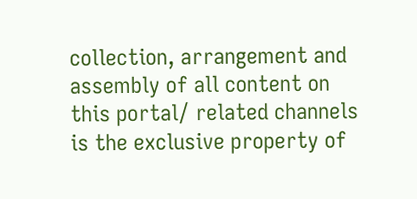collection, arrangement and assembly of all content on this portal/ related channels is the exclusive property of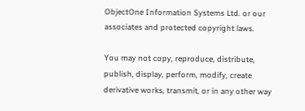ObjectOne Information Systems Ltd. or our associates and protected copyright laws.

You may not copy, reproduce, distribute, publish, display, perform, modify, create derivative works, transmit, or in any other way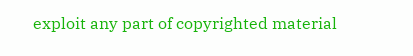exploit any part of copyrighted material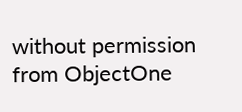without permission from ObjectOne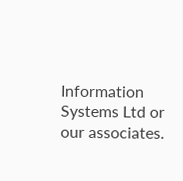Information Systems Ltd or our associates.